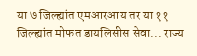या ७ जिल्ह्यांत एमआरआय तर या ११ जिल्ह्यांत मोफत डायलिसीस सेवा... राज्य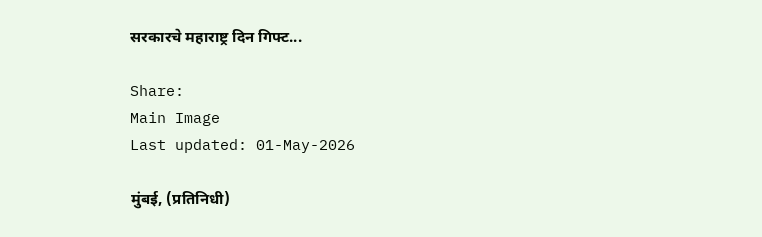सरकारचे महाराष्ट्र दिन गिफ्ट...

Share:
Main Image
Last updated: 01-May-2026

मुंबई, (प्रतिनिधी)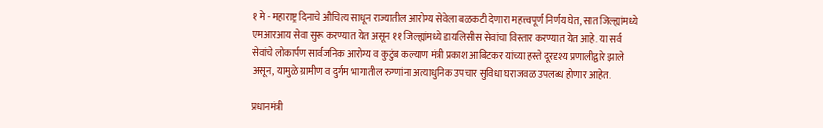१ मे - महाराष्ट्र दिनाचे औचित्य साधून राज्यातील आरोग्य सेवेला बळकटी देणारा महत्त्वपूर्ण निर्णय घेत, सात जिल्ह्यांमध्ये एमआरआय सेवा सुरू करण्यात येत असून ११ जिल्ह्यांमध्ये डायलिसीस सेवांचा विस्तार करण्यात येत आहे. या सर्व सेवांचे लोकार्पण सार्वजनिक आरोग्य व कुटुंब कल्याण मंत्री प्रकाश आबिटकर यांच्या हस्ते दूरदृश्य प्रणालीद्वारे झाले असून, यामुळे ग्रामीण व दुर्गम भागातील रुग्णांना अत्याधुनिक उपचार सुविधा घराजवळ उपलब्ध होणार आहेत.

प्रधानमंत्री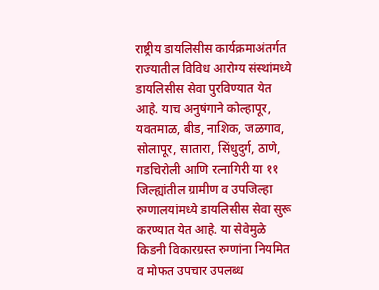राष्ट्रीय डायलिसीस कार्यक्रमाअंतर्गत राज्यातील विविध आरोग्य संस्थांमध्ये डायलिसीस सेवा पुरविण्यात येत आहे. याच अनुषंगाने कोल्हापूर, यवतमाळ, बीड, नाशिक, जळगाव, सोलापूर, सातारा, सिंधुदुर्ग, ठाणे, गडचिरोली आणि रत्नागिरी या ११ जिल्ह्यांतील ग्रामीण व उपजिल्हा रुग्णालयांमध्ये डायलिसीस सेवा सुरू करण्यात येत आहे. या सेवेमुळे किडनी विकारग्रस्त रुग्णांना नियमित व मोफत उपचार उपलब्ध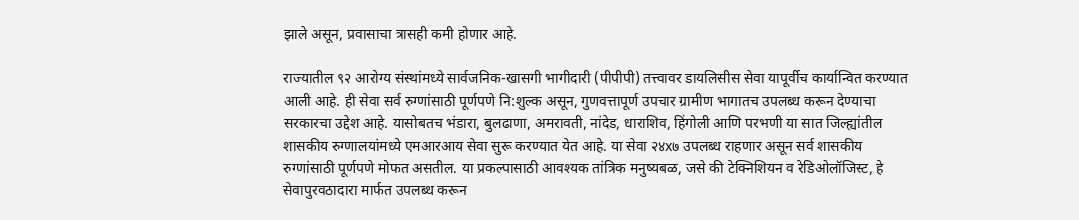झाले असून, प्रवासाचा त्रासही कमी होणार आहे.

राज्यातील ९२ आरोग्य संस्थांमध्ये सार्वजनिक-खासगी भागीदारी (पीपीपी) तत्त्वावर डायलिसीस सेवा यापूर्वीच कार्यान्वित करण्यात आली आहे. ही सेवा सर्व रुग्णांसाठी पूर्णपणे नि:शुल्क असून, गुणवत्तापूर्ण उपचार ग्रामीण भागातच उपलब्ध करून देण्याचा सरकारचा उद्देश आहे. यासोबतच भंडारा, बुलढाणा, अमरावती, नांदेड, धाराशिव, हिंगोली आणि परभणी या सात जिल्ह्यांतील शासकीय रुग्णालयांमध्ये एमआरआय सेवा सुरू करण्यात येत आहे. या सेवा २४x७ उपलब्ध राहणार असून सर्व शासकीय रुग्णांसाठी पूर्णपणे मोफत असतील. या प्रकल्पासाठी आवश्यक तांत्रिक मनुष्यबळ, जसे की टेक्निशियन व रेडिओलॉजिस्ट, हे सेवापुरवठादारा मार्फत उपलब्ध करून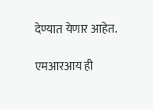देण्यात येणार आहेत.

एमआरआय ही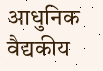आधुनिक वैद्यकीय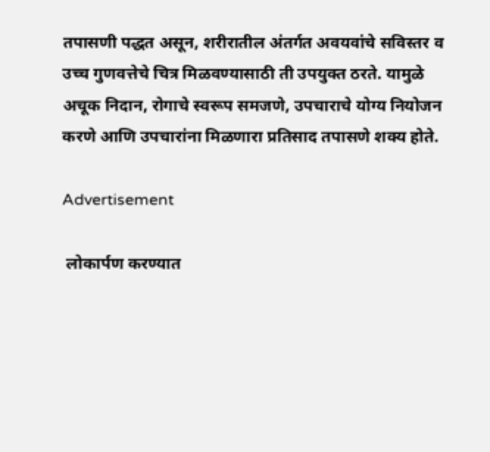तपासणी पद्धत असून, शरीरातील अंतर्गत अवयवांचे सविस्तर व उच्च गुणवत्तेचे चित्र मिळवण्यासाठी ती उपयुक्त ठरते. यामुळे अचूक निदान, रोगाचे स्वरूप समजणे, उपचाराचे योग्य नियोजन करणे आणि उपचारांना मिळणारा प्रतिसाद तपासणे शक्य होते.

Advertisement

 लोकार्पण करण्यात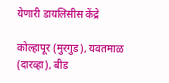येणारी डायलिसीस केंद्रे

कोल्हापूर (मुरगुड), यवतमाळ (दारव्हा), बीड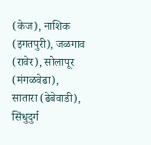(केज), नाशिक (इगतपुरी), जळगाव (रावेर), सोलापूर (मंगळवेढा), सातारा (ढेबेवाडी), सिंधुदुर्ग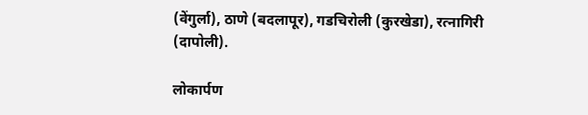(वेंगुर्ला), ठाणे (बदलापूर), गडचिरोली (कुरखेडा), रत्नागिरी (दापोली).

लोकार्पण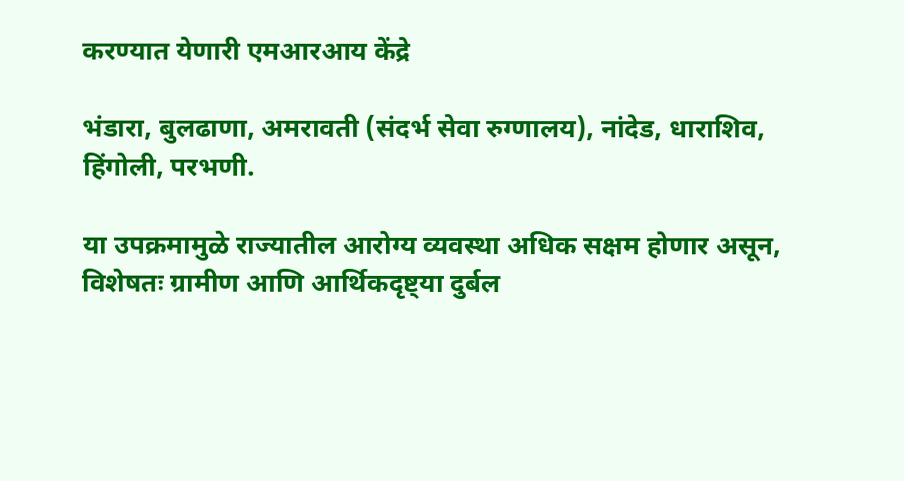करण्यात येणारी एमआरआय केंद्रे

भंडारा, बुलढाणा, अमरावती (संदर्भ सेवा रुग्णालय), नांदेड, धाराशिव, हिंगोली, परभणी.

या उपक्रमामुळे राज्यातील आरोग्य व्यवस्था अधिक सक्षम होणार असून, विशेषतः ग्रामीण आणि आर्थिकदृष्ट्या दुर्बल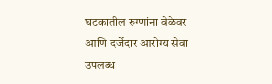घटकातील रुग्णांना वेळेवर आणि दर्जेदार आरोग्य सेवा उपलब्ध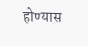होण्यास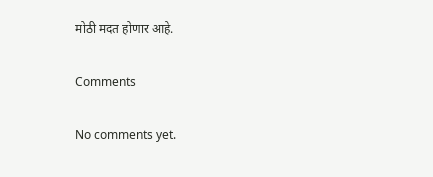मोठी मदत होणार आहे.

Comments

No comments yet.